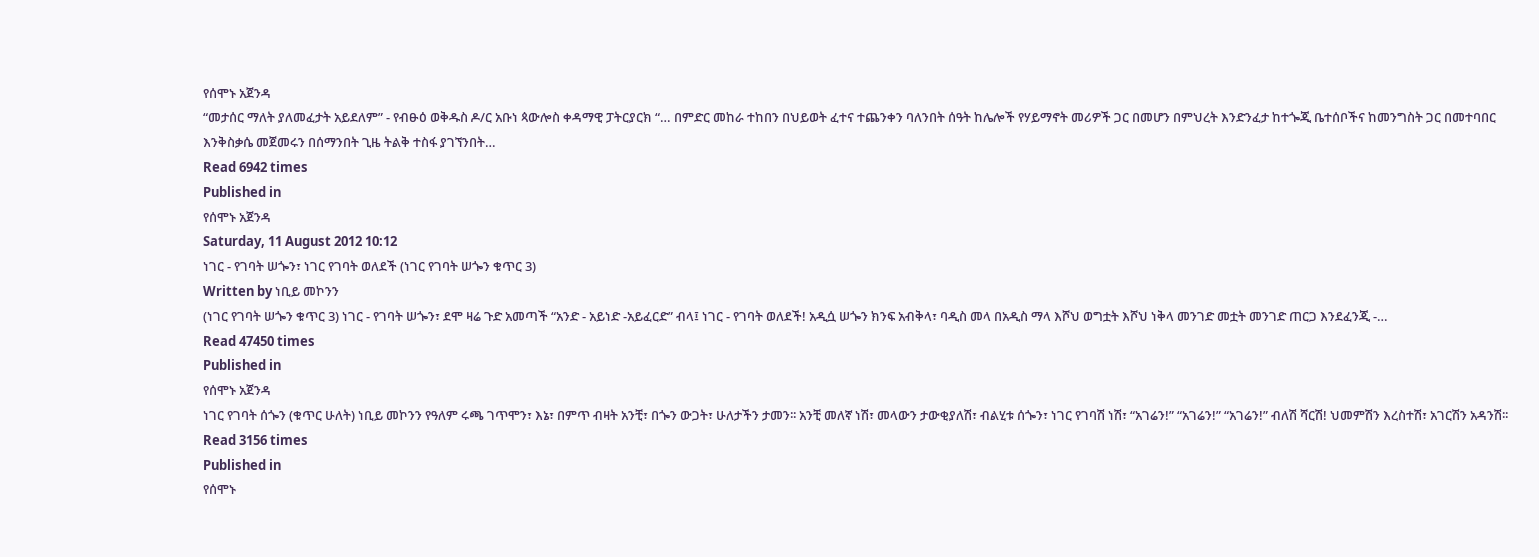የሰሞኑ አጀንዳ
“መታሰር ማለት ያለመፈታት አይደለም” - የብፁዕ ወቅዱስ ዶ/ር አቡነ ጳውሎስ ቀዳማዊ ፓትርያርክ “… በምድር መከራ ተከበን በህይወት ፈተና ተጨንቀን ባለንበት ሰዓት ከሌሎች የሃይማኖት መሪዎች ጋር በመሆን በምህረት እንድንፈታ ከተጐጂ ቤተሰቦችና ከመንግስት ጋር በመተባበር እንቅስቃሴ መጀመሩን በሰማንበት ጊዜ ትልቅ ተስፋ ያገኘንበት…
Read 6942 times
Published in
የሰሞኑ አጀንዳ
Saturday, 11 August 2012 10:12
ነገር - የገባት ሠጐን፣ ነገር የገባት ወለደች (ነገር የገባት ሠጐን ቁጥር 3)
Written by ነቢይ መኮንን
(ነገር የገባት ሠጐን ቁጥር 3) ነገር - የገባት ሠጐን፣ ደሞ ዛሬ ጉድ አመጣች “አንድ - አይነድ -አይፈርድ” ብላ፤ ነገር - የገባት ወለደች! አዲሷ ሠጐን ክንፍ አብቅላ፣ ባዲስ መላ በአዲስ ማላ እሾህ ወግቷት እሾህ ነቅላ መንገድ መቷት መንገድ ጠርጋ እንደፈንጂ -…
Read 47450 times
Published in
የሰሞኑ አጀንዳ
ነገር የገባት ሰጐን (ቁጥር ሁለት) ነቢይ መኮንን የዓለም ሩጫ ገጥሞን፣ እኔ፣ በምጥ ብዛት አንቺ፣ በጐን ውጋት፣ ሁለታችን ታመን፡፡ አንቺ መለኛ ነሽ፣ መላውን ታውቂያለሽ፣ ብልሂቱ ሰጐን፣ ነገር የገባሽ ነሽ፣ “አገሬን!” “አገሬን!” “አገሬን!” ብለሽ ሻርሽ! ህመምሽን እረስተሽ፣ አገርሽን አዳንሽ፡፡
Read 3156 times
Published in
የሰሞኑ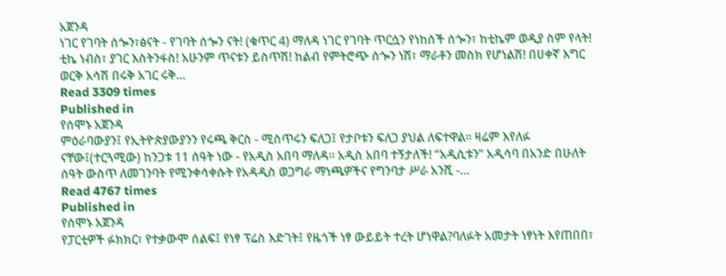አጀንዳ
ነገር የገባት ሰጐን፣ፅናት - የገባት ሰጐን ናት! (ቁጥር 4) ማለዳ ነገር የገባት ጥርሷን የነከሰች ሰጐን፣ ከቲኬም ወዲያ ስም የላት! ቲኬ ነብስ፣ ያገር እስትንፋስ! አሁንም ጥናቱን ይስጥሽ! ከልብ የምትሮጭ ሰጐን ነሽ፣ ማራቶን መስክ የሆነልሽ! በሀቀኛ እግር ወርቅ አሳሽ በሩቅ አገር ሩቅ…
Read 3309 times
Published in
የሰሞኑ አጀንዳ
ምዕራባውያን፤ የኢትዮጵያውያንን የሩጫ ቅርስ - ሚስጥሩን ፍለጋ፤ የታቦቱን ፍለጋ ያህል ለፍተዋል፡፡ ዛሬም እየለፉ ናቸው፤(ተርጓሚው) ከንጋቱ 11 ሰዓት ነው - የአዲስ አበባ ማለዳ፡፡ አዲስ አበባ ተኝታለች! “አዲሲቱን” አዲሳባ በአንድ በሁለት ሰዓት ውስጥ ለመገንባት የሚንቀሳቀሱት የአዳዲስ ወጋግራ ማነጫዎችና የግንባታ ሥራ አንሺ -…
Read 4767 times
Published in
የሰሞኑ አጀንዳ
የፓርቲዎች ፉክክር፣ የተቃውሞ ሰልፍ፤ የነፃ ፕሬስ እድገት፤ የዜጎች ነፃ ውይይት ተረት ሆነዋል?ባለፉት አመታት ነፃነት እየጠበበ፣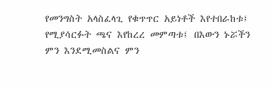የመንግስት አላስፈላጊ የቁጥጥር አይነቶች እየተበራከቱ፤ የሚያሳርፉት ጫና እየከረረ መምጣቱ፤ በእውን ኑሯችን ምን እንደሚመስልና ምን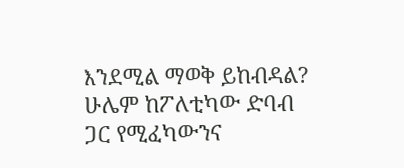እንደሚል ማወቅ ይከብዳል? ሁሌም ከፖለቲካው ድባብ ጋር የሚፈካውንና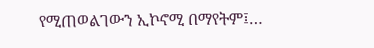የሚጠወልገውን ኢኮኖሚ በማየትም፤…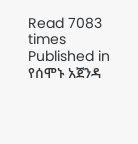Read 7083 times
Published in
የሰሞኑ አጀንዳ